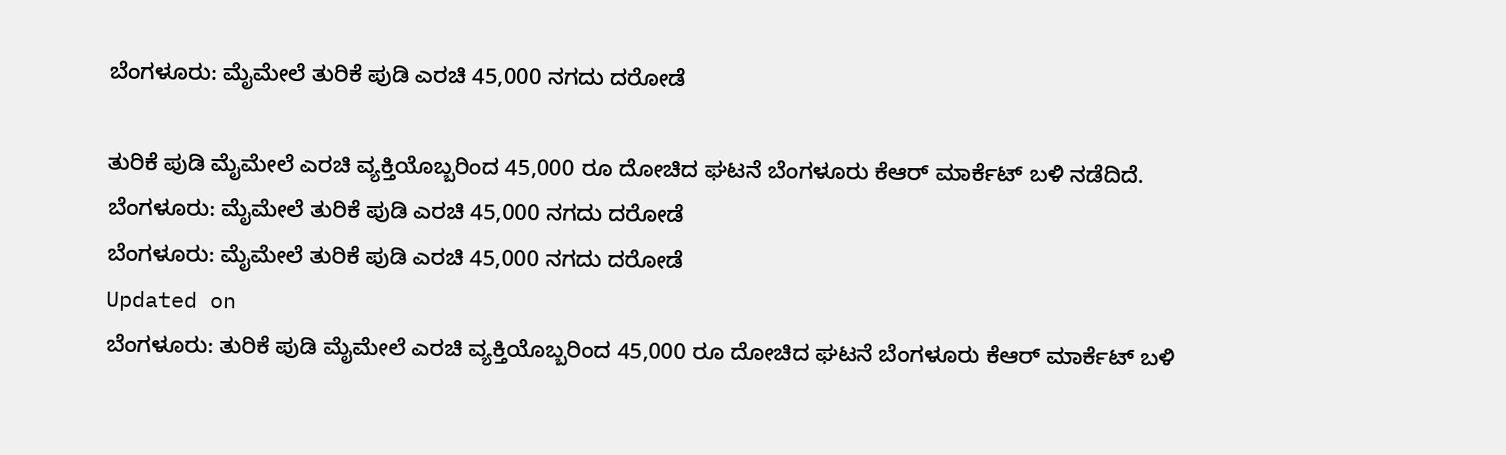ಬೆಂಗಳೂರು: ಮೈಮೇಲೆ ತುರಿಕೆ ಪುಡಿ ಎರಚಿ 45,000 ನಗದು ದರೋಡೆ

ತುರಿಕೆ ಪುಡಿ ಮೈಮೇಲೆ ಎರಚಿ ವ್ಯಕ್ತಿಯೊಬ್ಬರಿಂದ 45,000 ರೂ ದೋಚಿದ ಘಟನೆ ಬೆಂಗಳೂರು ಕೆಆರ್ ಮಾರ್ಕೆಟ್ ಬಳಿ ನಡೆದಿದೆ.
ಬೆಂಗಳೂರು: ಮೈಮೇಲೆ ತುರಿಕೆ ಪುಡಿ ಎರಚಿ 45,000 ನಗದು ದರೋಡೆ
ಬೆಂಗಳೂರು: ಮೈಮೇಲೆ ತುರಿಕೆ ಪುಡಿ ಎರಚಿ 45,000 ನಗದು ದರೋಡೆ
Updated on
ಬೆಂಗಳೂರು: ತುರಿಕೆ ಪುಡಿ ಮೈಮೇಲೆ ಎರಚಿ ವ್ಯಕ್ತಿಯೊಬ್ಬರಿಂದ 45,000 ರೂ ದೋಚಿದ ಘಟನೆ ಬೆಂಗಳೂರು ಕೆಆರ್ ಮಾರ್ಕೆಟ್ ಬಳಿ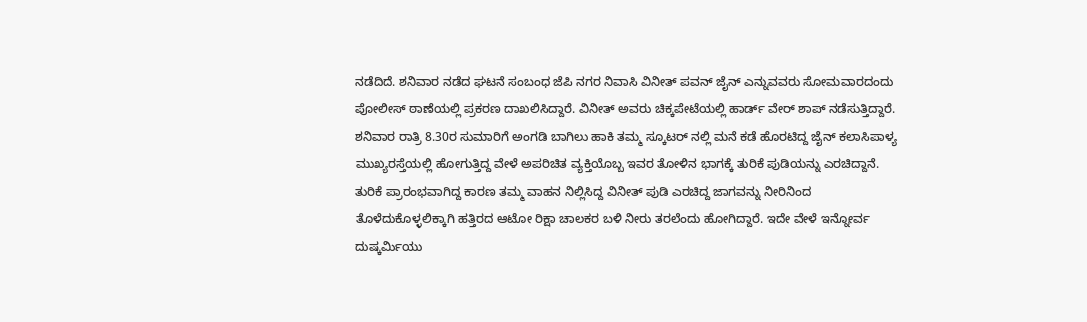ನಡೆದಿದೆ. ಶನಿವಾರ ನಡೆದ ಘಟನೆ ಸಂಬಂಧ ಜೆಪಿ ನಗರ ನಿವಾಸಿ ವಿನೀತ್ ಪವನ್ ಜೈನ್ ಎನ್ನುವವರು ಸೋಮವಾರದಂದು ಪೋಲೀಸ್ ಠಾಣೆಯಲ್ಲಿ ಪ್ರಕರಣ ದಾಖಲಿಸಿದ್ದಾರೆ. ವಿನೀತ್ ಅವರು ಚಿಕ್ಕಪೇಟೆಯಲ್ಲಿ ಹಾರ್ಡ್ ವೇರ್ ಶಾಪ್ ನಡೆಸುತ್ತಿದ್ದಾರೆ.
ಶನಿವಾರ ರಾತ್ರಿ 8.30ರ ಸುಮಾರಿಗೆ ಅಂಗಡಿ ಬಾಗಿಲು ಹಾಕಿ ತಮ್ಮ ಸ್ಕೂಟರ್ ನಲ್ಲಿ ಮನೆ ಕಡೆ ಹೊರಟಿದ್ದ ಜೈನ್ ಕಲಾಸಿಪಾಳ್ಯ ಮುಖ್ಯರಸ್ತೆಯಲ್ಲಿ ಹೋಗುತ್ತಿದ್ದ ವೇಳೆ ಅಪರಿಚಿತ ವ್ಯಕ್ತಿಯೊಬ್ಬ ಇವರ ತೋಳಿನ ಭಾಗಕ್ಕೆ ತುರಿಕೆ ಪುಡಿಯನ್ನು ಎರಚಿದ್ದಾನೆ. ತುರಿಕೆ ಪ್ರಾರಂಭವಾಗಿದ್ದ ಕಾರಣ ತಮ್ಮ ವಾಹನ ನಿಲ್ಲಿಸಿದ್ದ ವಿನೀತ್ ಪುಡಿ ಎರಚಿದ್ದ ಜಾಗವನ್ನು ನೀರಿನಿಂದ ತೊಳೆದುಕೊಳ್ಳಲಿಕ್ಕಾಗಿ ಹತ್ತಿರದ ಆಟೋ ರಿಕ್ಷಾ ಚಾಲಕರ ಬಳಿ ನೀರು ತರಲೆಂದು ಹೋಗಿದ್ದಾರೆ. ಇದೇ ವೇಳೆ ಇನ್ನೋರ್ವ ದುಷ್ಕರ್ಮಿಯು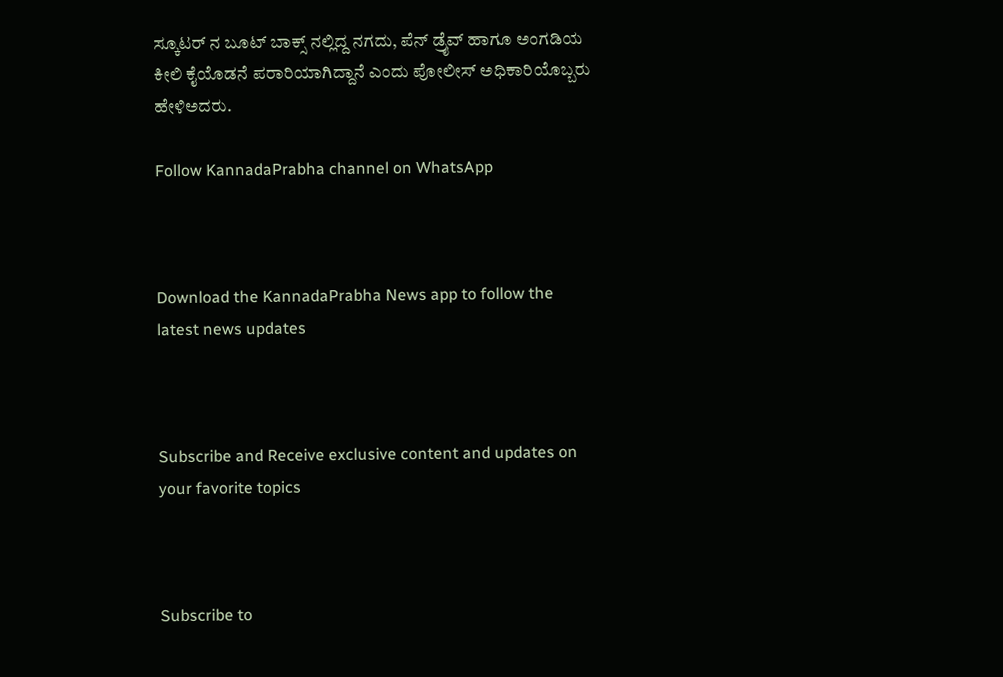ಸ್ಕೂಟರ್ ನ ಬೂಟ್ ಬಾಕ್ಸ್ ನಲ್ಲಿದ್ದ ನಗದು, ಪೆನ್ ಡ್ರೈವ್ ಹಾಗೂ ಅಂಗಡಿಯ ಕೀಲಿ ಕೈಯೊಡನೆ ಪರಾರಿಯಾಗಿದ್ದಾನೆ ಎಂದು ಪೋಲೀಸ್ ಅಧಿಕಾರಿಯೊಬ್ಬರು ಹೇಳಿಅದರು.

Follow KannadaPrabha channel on WhatsApp



Download the KannadaPrabha News app to follow the latest news updates



Subscribe and Receive exclusive content and updates on your favorite topics



Subscribe to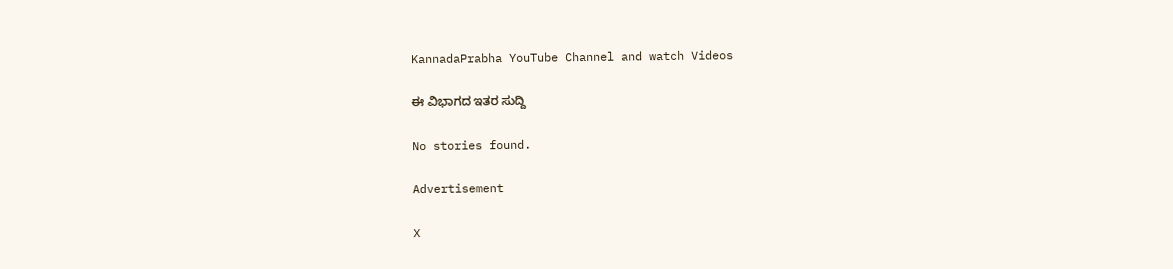KannadaPrabha YouTube Channel and watch Videos

ಈ ವಿಭಾಗದ ಇತರ ಸುದ್ದಿ

No stories found.

Advertisement

X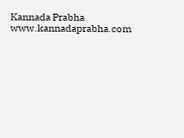Kannada Prabha
www.kannadaprabha.com